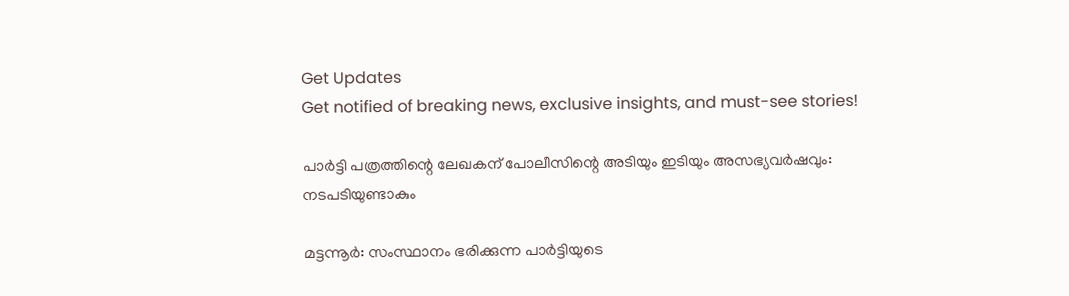Get Updates
Get notified of breaking news, exclusive insights, and must-see stories!

പാര്‍ട്ടി പത്രത്തിന്റെ ലേഖകന് പോലീസിന്റെ അടിയും ഇടിയും അസഭ്യവര്‍ഷവും: നടപടിയുണ്ടാകും

മട്ടന്നൂര്‍: സംസ്ഥാനം ഭരിക്കുന്ന പാര്‍ട്ടിയുടെ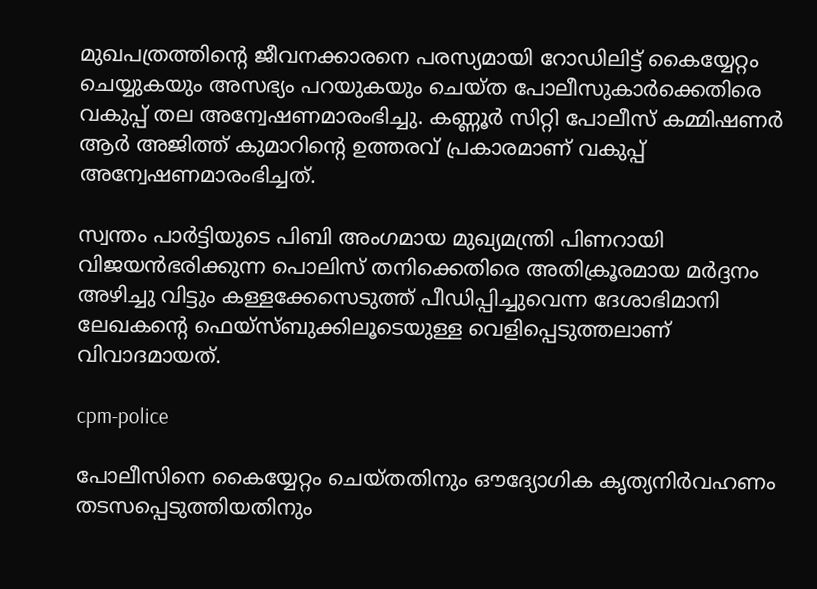മുഖപത്രത്തിന്റെ ജീവനക്കാരനെ പരസ്യമായി റോഡിലിട്ട് കൈയ്യേറ്റം ചെയ്യുകയും അസഭ്യം പറയുകയും ചെയ്ത പോലീസുകാര്‍ക്കെതിരെ വകുപ്പ് തല അന്വേഷണമാരംഭിച്ചു. കണ്ണൂര്‍ സിറ്റി പോലീസ് കമ്മിഷണര്‍ ആര്‍ അജിത്ത് കുമാറിന്റെ ഉത്തരവ് പ്രകാരമാണ് വകുപ്പ് അന്വേഷണമാരംഭിച്ചത്.

സ്വന്തം പാര്‍ട്ടിയുടെ പിബി അംഗമായ മുഖ്യമന്ത്രി പിണറായി വിജയന്‍ഭരിക്കുന്ന പൊലിസ് തനിക്കെതിരെ അതിക്രൂരമായ മര്‍ദ്ദനം അഴിച്ചു വിട്ടും കള്ളക്കേസെടുത്ത് പീഡിപ്പിച്ചുവെന്ന ദേശാഭിമാനി ലേഖകന്റെ ഫെയ്‌സ്ബുക്കിലൂടെയുള്ള വെളിപ്പെടുത്തലാണ് വിവാദമായത്.

cpm-police

പോലീസിനെ കൈയ്യേറ്റം ചെയ്തതിനും ഔദ്യോഗിക കൃത്യനിര്‍വഹണം തടസപ്പെടുത്തിയതിനും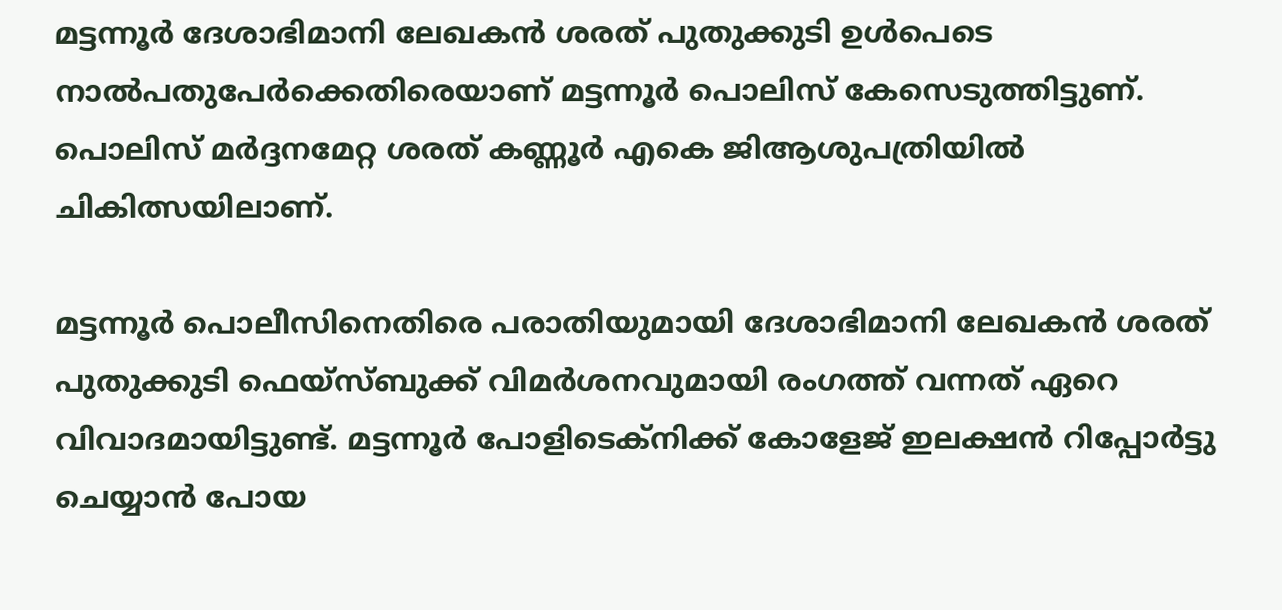മട്ടന്നൂര്‍ ദേശാഭിമാനി ലേഖകന്‍ ശരത് പുതുക്കുടി ഉള്‍പെടെ നാല്‍പതുപേര്‍ക്കെതിരെയാണ് മട്ടന്നൂര്‍ പൊലിസ് കേസെടുത്തിട്ടുണ്. പൊലിസ് മര്‍ദ്ദനമേറ്റ ശരത് കണ്ണൂര്‍ എകെ ജിആശുപത്രിയില്‍ ചികിത്സയിലാണ്.

മട്ടന്നൂര്‍ പൊലീസിനെതിരെ പരാതിയുമായി ദേശാഭിമാനി ലേഖകന്‍ ശരത് പുതുക്കുടി ഫെയ്‌സ്ബുക്ക് വിമര്‍ശനവുമായി രംഗത്ത് വന്നത് ഏറെ വിവാദമായിട്ടുണ്ട്. മട്ടന്നൂര്‍ പോളിടെക്‌നിക്ക് കോളേജ് ഇലക്ഷന്‍ റിപ്പോര്‍ട്ടു ചെയ്യാന്‍ പോയ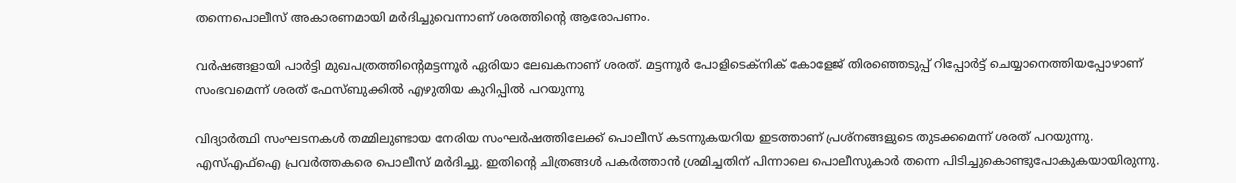തന്നെപൊലീസ് അകാരണമായി മര്‍ദിച്ചുവെന്നാണ് ശരത്തിന്റെ ആരോപണം.

വര്‍ഷങ്ങളായി പാര്‍ട്ടി മുഖപത്രത്തിന്റെമട്ടന്നൂര്‍ ഏരിയാ ലേഖകനാണ് ശരത്. മട്ടന്നൂര്‍ പോളിടെക്നിക് കോളേജ് തിരഞ്ഞെടുപ്പ് റിപ്പോര്‍ട്ട് ചെയ്യാനെത്തിയപ്പോഴാണ് സംഭവമെന്ന് ശരത് ഫേസ്ബുക്കില്‍ എഴുതിയ കുറിപ്പില്‍ പറയുന്നു

വിദ്യാര്‍ത്ഥി സംഘടനകള്‍ തമ്മിലുണ്ടായ നേരിയ സംഘര്‍ഷത്തിലേക്ക് പൊലീസ് കടന്നുകയറിയ ഇടത്താണ് പ്രശ്നങ്ങളുടെ തുടക്കമെന്ന് ശരത് പറയുന്നു. എസ്എഫ്ഐ പ്രവര്‍ത്തകരെ പൊലീസ് മര്‍ദിച്ചു. ഇതിന്റെ ചിത്രങ്ങള്‍ പകര്‍ത്താന്‍ ശ്രമിച്ചതിന് പിന്നാലെ പൊലീസുകാര്‍ തന്നെ പിടിച്ചുകൊണ്ടുപോകുകയായിരുന്നു.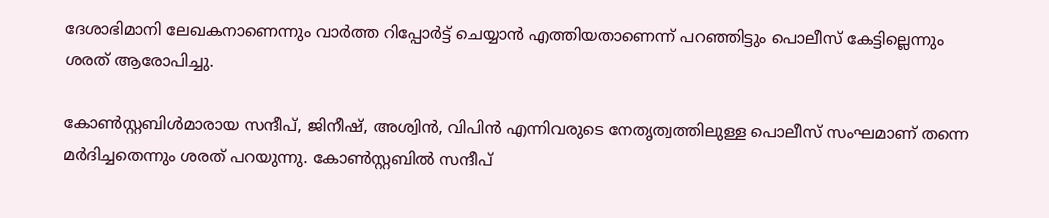ദേശാഭിമാനി ലേഖകനാണെന്നും വാര്‍ത്ത റിപ്പോര്‍ട്ട് ചെയ്യാന്‍ എത്തിയതാണെന്ന് പറഞ്ഞിട്ടും പൊലീസ് കേട്ടില്ലെന്നും ശരത് ആരോപിച്ചു.

കോണ്‍സ്റ്റബിള്‍മാരായ സന്ദീപ്, ജിനീഷ്, അശ്വിന്‍, വിപിന്‍ എന്നിവരുടെ നേതൃത്വത്തിലുള്ള പൊലീസ് സംഘമാണ് തന്നെ മര്‍ദിച്ചതെന്നും ശരത് പറയുന്നു. കോണ്‍സ്റ്റബില്‍ സന്ദീപ്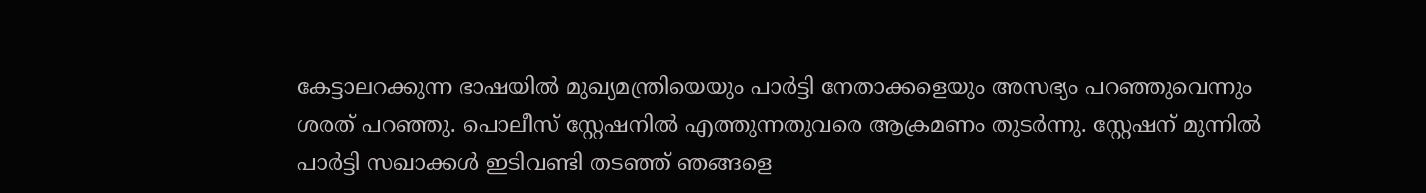കേട്ടാലറക്കുന്ന ഭാഷയില്‍ മുഖ്യമന്ത്രിയെയും പാര്‍ട്ടി നേതാക്കളെയും അസഭ്യം പറഞ്ഞുവെന്നും ശരത് പറഞ്ഞു. പൊലീസ് സ്റ്റേഷനില്‍ എത്തുന്നതുവരെ ആക്രമണം തുടര്‍ന്നു. സ്റ്റേഷന് മുന്നില്‍ പാര്‍ട്ടി സഖാക്കള്‍ ഇടിവണ്ടി തടഞ്ഞ് ഞങ്ങളെ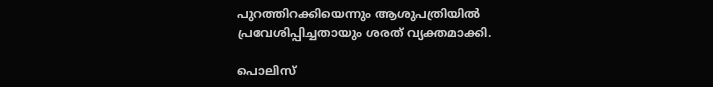പുറത്തിറക്കിയെന്നും ആശുപത്രിയില്‍ പ്രവേശിപ്പിച്ചതായും ശരത് വ്യക്തമാക്കി.

പൊലിസ്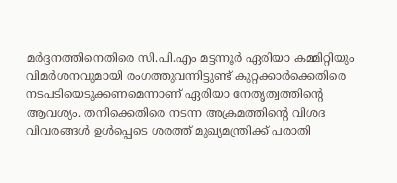മര്‍ദ്ദനത്തിനെതിരെ സി.പി.എം മട്ടന്നൂര്‍ ഏരിയാ കമ്മിറ്റിയും വിമര്‍ശനവുമായി രംഗത്തുവന്നിട്ടുണ്ട് കുറ്റക്കാര്‍ക്കെതിരെ നടപടിയെടുക്കണമെന്നാണ് ഏരിയാ നേതൃത്വത്തിന്റെ ആവശ്യം. തനിക്കെതിരെ നടന്ന അക്രമത്തിന്റെ വിശദ വിവരങ്ങള്‍ ഉള്‍പ്പെടെ ശരത്ത് മുഖ്യമന്ത്രിക്ക് പരാതി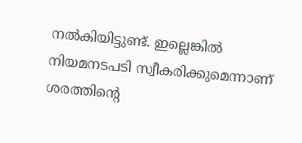നല്‍കിയിട്ടുണ്ട്. ഇല്ലെങ്കില്‍ നിയമനടപടി സ്വീകരിക്കുമെന്നാണ് ശരത്തിന്റെ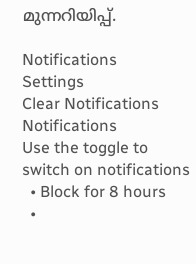മുന്നറിയിപ്പ്.

Notifications
Settings
Clear Notifications
Notifications
Use the toggle to switch on notifications
  • Block for 8 hours
  •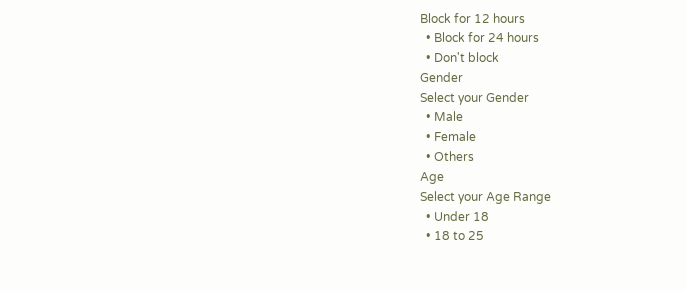Block for 12 hours
  • Block for 24 hours
  • Don't block
Gender
Select your Gender
  • Male
  • Female
  • Others
Age
Select your Age Range
  • Under 18
  • 18 to 25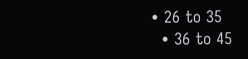• 26 to 35
  • 36 to 45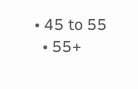• 45 to 55
  • 55+